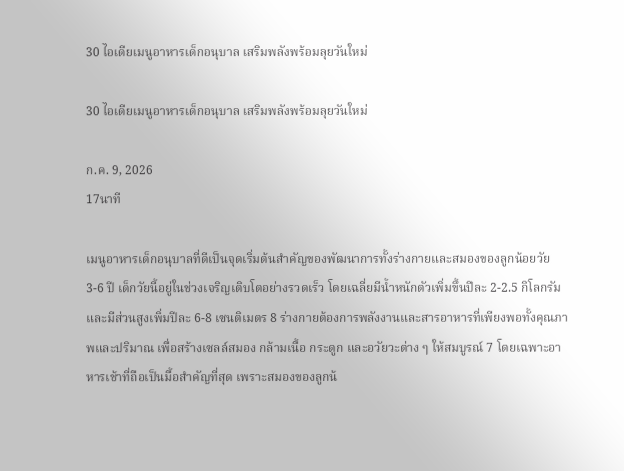30 ไอเดียเมนูอาหารเด็กอนุบาล เสริมพลังพร้อมลุยวันใหม่

30 ไอเดียเมนูอาหารเด็กอนุบาล เสริมพลังพร้อมลุยวันใหม่

ก.ค. 9, 2026
17นาที

เมนูอาหารเด็กอนุบาลที่ดีเป็นจุดเริ่มต้นสำคัญของพัฒนาการทั้งร่างกายและสมองของลูกน้อยวัย 3-6 ปี เด็กวัยนี้อยู่ในช่วงเจริญเติบโตอย่างรวดเร็ว โดยเฉลี่ยมีน้ำหนักตัวเพิ่มขึ้นปีละ 2-2.5 กิโลกรัม และมีส่วนสูงเพิ่มปีละ 6-8 เซนติเมตร 8 ร่างกายต้องการพลังงานและสารอาหารที่เพียงพอทั้งคุณภาพและปริมาณ เพื่อสร้างเซลล์สมอง กล้ามเนื้อ กระดูก และอวัยวะต่าง ๆ ให้สมบูรณ์ 7 โดยเฉพาะอาหารเช้าที่ถือเป็นมื้อสำคัญที่สุด เพราะสมองของลูกน้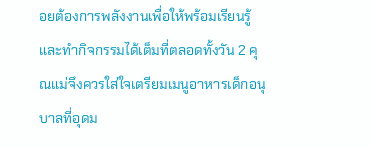อยต้องการพลังงานเพื่อให้พร้อมเรียนรู้และทำกิจกรรมได้เต็มที่ตลอดทั้งวัน 2 คุณแม่จึงควรใส่ใจเตรียมเมนูอาหารเด็กอนุบาลที่อุดม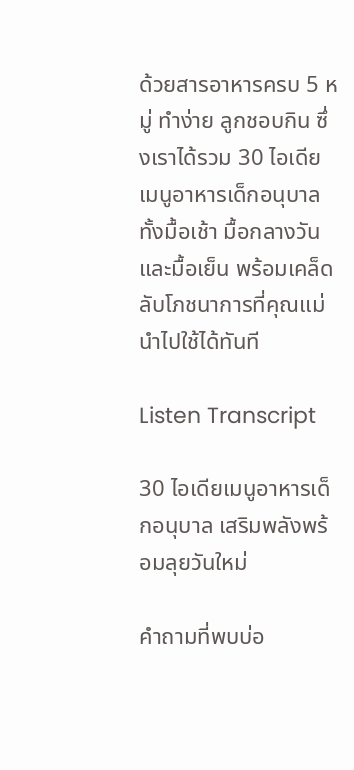ด้วยสารอาหารครบ 5 หมู่ ทำง่าย ลูกชอบกิน ซึ่งเราได้รวม 30 ไอเดียเมนูอาหารเด็กอนุบาลทั้งมื้อเช้า มื้อกลางวัน และมื้อเย็น พร้อมเคล็ดลับโภชนาการที่คุณแม่นำไปใช้ได้ทันที

Listen Transcript

30 ไอเดียเมนูอาหารเด็กอนุบาล เสริมพลังพร้อมลุยวันใหม่

คำถามที่พบบ่อ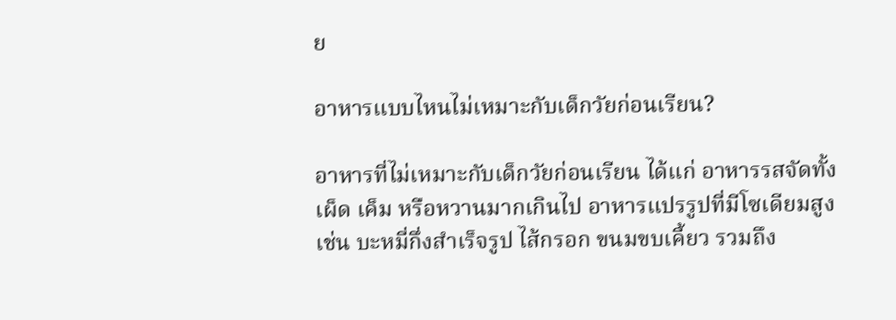ย

อาหารแบบไหนไม่เหมาะกับเด็กวัยก่อนเรียน?

อาหารที่ไม่เหมาะกับเด็กวัยก่อนเรียน ได้แก่ อาหารรสจัดทั้งเผ็ด เค็ม หรือหวานมากเกินไป อาหารแปรรูปที่มีโซเดียมสูง เช่น บะหมี่กึ่งสำเร็จรูป ไส้กรอก ขนมขบเคี้ยว รวมถึง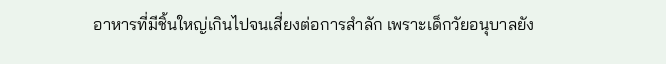อาหารที่มีชิ้นใหญ่เกินไปจนเสี่ยงต่อการสำลัก เพราะเด็กวัยอนุบาลยัง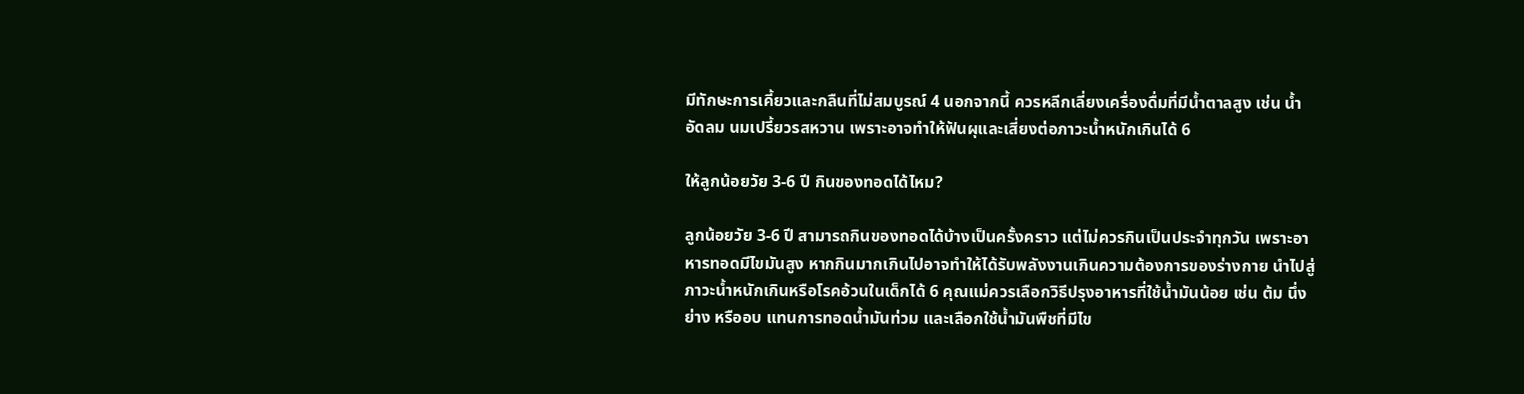มีทักษะการเคี้ยวและกลืนที่ไม่สมบูรณ์ 4 นอกจากนี้ ควรหลีกเลี่ยงเครื่องดื่มที่มีน้ำตาลสูง เช่น น้ำอัดลม นมเปรี้ยวรสหวาน เพราะอาจทำให้ฟันผุและเสี่ยงต่อภาวะน้ำหนักเกินได้ 6

ให้ลูกน้อยวัย 3-6 ปี กินของทอดได้ไหม?

ลูกน้อยวัย 3-6 ปี สามารถกินของทอดได้บ้างเป็นครั้งคราว แต่ไม่ควรกินเป็นประจำทุกวัน เพราะอาหารทอดมีไขมันสูง หากกินมากเกินไปอาจทำให้ได้รับพลังงานเกินความต้องการของร่างกาย นำไปสู่ภาวะน้ำหนักเกินหรือโรคอ้วนในเด็กได้ 6 คุณแม่ควรเลือกวิธีปรุงอาหารที่ใช้น้ำมันน้อย เช่น ต้ม นึ่ง ย่าง หรืออบ แทนการทอดน้ำมันท่วม และเลือกใช้น้ำมันพืชที่มีไข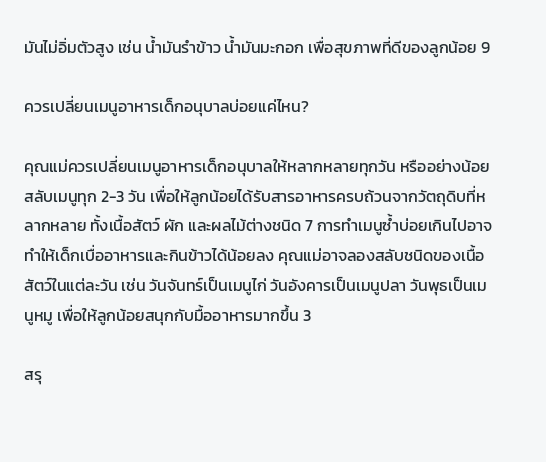มันไม่อิ่มตัวสูง เช่น น้ำมันรำข้าว น้ำมันมะกอก เพื่อสุขภาพที่ดีของลูกน้อย 9

ควรเปลี่ยนเมนูอาหารเด็กอนุบาลบ่อยแค่ไหน?

คุณแม่ควรเปลี่ยนเมนูอาหารเด็กอนุบาลให้หลากหลายทุกวัน หรืออย่างน้อยสลับเมนูทุก 2-3 วัน เพื่อให้ลูกน้อยได้รับสารอาหารครบถ้วนจากวัตถุดิบที่หลากหลาย ทั้งเนื้อสัตว์ ผัก และผลไม้ต่างชนิด 7 การทำเมนูซ้ำบ่อยเกินไปอาจทำให้เด็กเบื่ออาหารและกินข้าวได้น้อยลง คุณแม่อาจลองสลับชนิดของเนื้อสัตว์ในแต่ละวัน เช่น วันจันทร์เป็นเมนูไก่ วันอังคารเป็นเมนูปลา วันพุธเป็นเมนูหมู เพื่อให้ลูกน้อยสนุกกับมื้ออาหารมากขึ้น 3

สรุ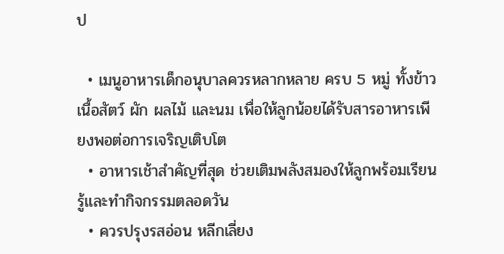ป

  • เมนูอาหารเด็กอนุบาลควรหลากหลาย ครบ 5 หมู่ ทั้งข้าว เนื้อสัตว์ ผัก ผลไม้ และนม เพื่อให้ลูกน้อยได้รับสารอาหารเพียงพอต่อการเจริญเติบโต
  • อาหารเช้าสำคัญที่สุด ช่วยเติมพลังสมองให้ลูกพร้อมเรียนรู้และทำกิจกรรมตลอดวัน
  • ควรปรุงรสอ่อน หลีกเลี่ยง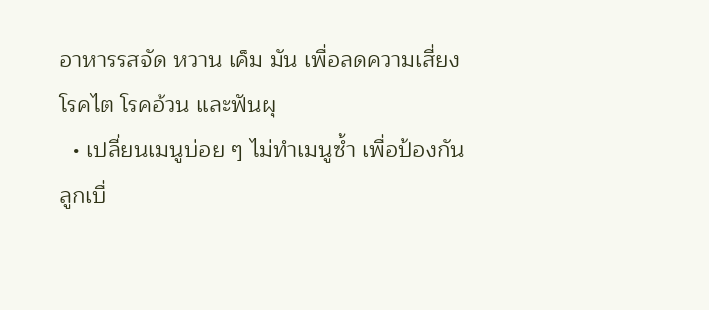อาหารรสจัด หวาน เค็ม มัน เพื่อลดความเสี่ยงโรคไต โรคอ้วน และฟันผุ
  • เปลี่ยนเมนูบ่อย ๆ ไม่ทำเมนูซ้ำ เพื่อป้องกันลูกเบื่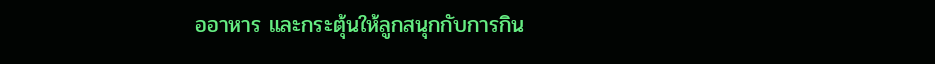ออาหาร และกระตุ้นให้ลูกสนุกกับการกิน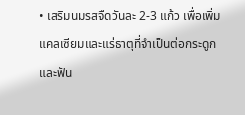• เสริมนมรสจืดวันละ 2-3 แก้ว เพื่อเพิ่มแคลเซียมและแร่ธาตุที่จำเป็นต่อกระดูกและฟัน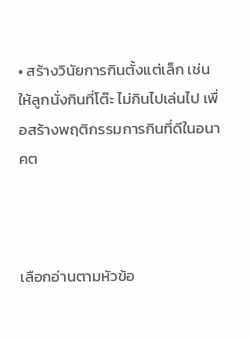• สร้างวินัยการกินตั้งแต่เล็ก เช่น ให้ลูกนั่งกินที่โต๊ะ ไม่กินไปเล่นไป เพื่อสร้างพฤติกรรมการกินที่ดีในอนาคต



เลือกอ่านตามหัวข้อ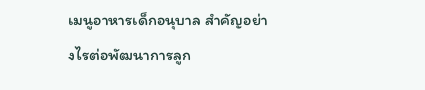เมนูอาหารเด็กอนุบาล สำคัญอย่างไรต่อพัฒนาการลูก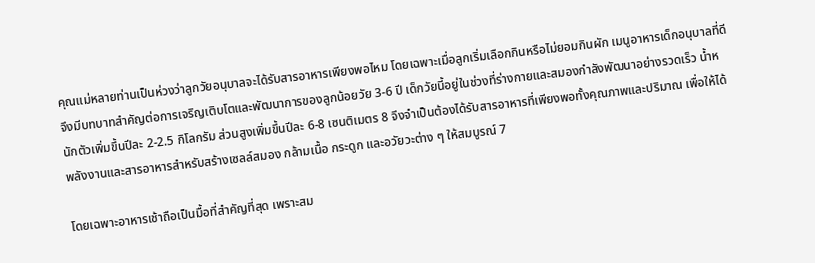คุณแม่หลายท่านเป็นห่วงว่าลูกวัยอนุบาลจะได้รับสารอาหารเพียงพอไหม โดยเฉพาะเมื่อลูกเริ่มเลือกกินหรือไม่ยอมกินผัก เมนูอาหารเด็กอนุบาลที่ดีจึงมีบทบาทสำคัญต่อการเจริญเติบโตและพัฒนาการของลูกน้อยวัย 3-6 ปี เด็กวัยนี้อยู่ในช่วงที่ร่างกายและสมองกำลังพัฒนาอย่างรวดเร็ว น้ำหนักตัวเพิ่มขึ้นปีละ 2-2.5 กิโลกรัม ส่วนสูงเพิ่มขึ้นปีละ 6-8 เซนติเมตร 8 จึงจำเป็นต้องได้รับสารอาหารที่เพียงพอทั้งคุณภาพและปริมาณ เพื่อให้ได้พลังงานและสารอาหารสำหรับสร้างเซลล์สมอง กล้ามเนื้อ กระดูก และอวัยวะต่าง ๆ ให้สมบูรณ์ 7

โดยเฉพาะอาหารเช้าถือเป็นมื้อที่สำคัญที่สุด เพราะสม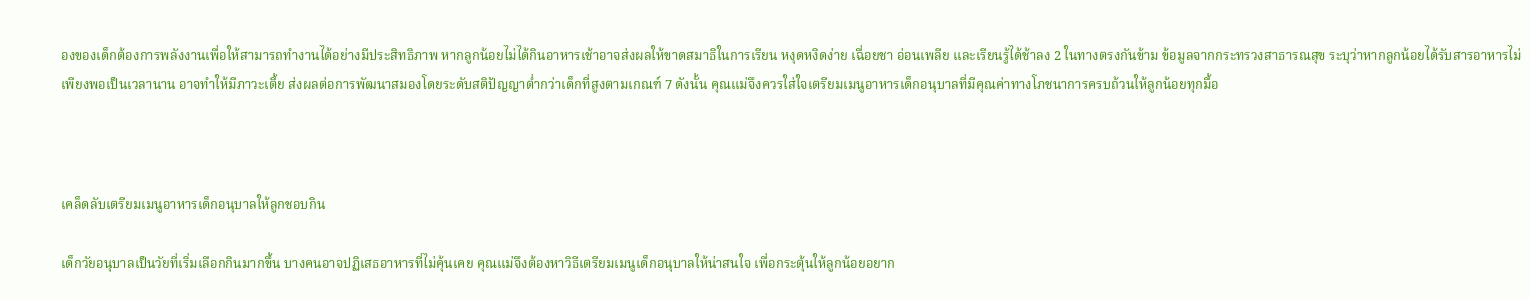องของเด็กต้องการพลังงานเพื่อให้สามารถทำงานได้อย่างมีประสิทธิภาพ หากลูกน้อยไม่ได้กินอาหารเช้าอาจส่งผลให้ขาดสมาธิในการเรียน หงุดหงิดง่าย เฉื่อยชา อ่อนเพลีย และเรียนรู้ได้ช้าลง 2 ในทางตรงกันข้าม ข้อมูลจากกระทรวงสาธารณสุข ระบุว่าหากลูกน้อยได้รับสารอาหารไม่เพียงพอเป็นเวลานาน อาจทำให้มีภาวะเตี้ย ส่งผลต่อการพัฒนาสมองโดยระดับสติปัญญาต่ำกว่าเด็กที่สูงตามเกณฑ์ 7 ดังนั้น คุณแม่จึงควรใส่ใจเตรียมเมนูอาหารเด็กอนุบาลที่มีคุณค่าทางโภชนาการครบถ้วนให้ลูกน้อยทุกมื้อ



เคล็ดลับเตรียมเมนูอาหารเด็กอนุบาลให้ลูกชอบกิน

เด็กวัยอนุบาลเป็นวัยที่เริ่มเลือกกินมากขึ้น บางคนอาจปฏิเสธอาหารที่ไม่คุ้นเคย คุณแม่จึงต้องหาวิธีเตรียมเมนูเด็กอนุบาลให้น่าสนใจ เพื่อกระตุ้นให้ลูกน้อยอยาก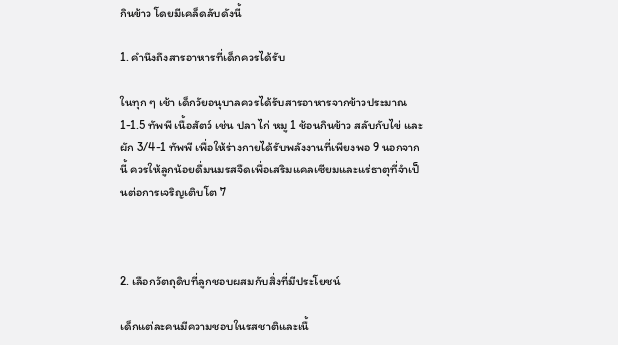กินข้าว โดยมีเคล็ดลับดังนี้

1. คำนึงถึงสารอาหารที่เด็กควรได้รับ

ในทุก ๆ เช้า เด็กวัยอนุบาลควรได้รับสารอาหารจากข้าวประมาณ 1-1.5 ทัพพี เนื้อสัตว์ เช่น ปลา ไก่ หมู 1 ช้อนกินข้าว สลับกับไข่ และผัก 3/4-1 ทัพพี เพื่อให้ร่างกายได้รับพลังงานที่เพียงพอ 9 นอกจากนี้ ควรให้ลูกน้อยดื่มนมรสจืดเพื่อเสริมแคลเซียมและแร่ธาตุที่จำเป็นต่อการเจริญเติบโต 7



2. เลือกวัตถุดิบที่ลูกชอบผสมกับสิ่งที่มีประโยชน์

เด็กแต่ละคนมีความชอบในรสชาติและเนื้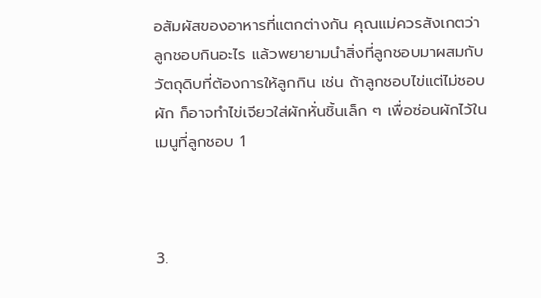อสัมผัสของอาหารที่แตกต่างกัน คุณแม่ควรสังเกตว่าลูกชอบกินอะไร แล้วพยายามนำสิ่งที่ลูกชอบมาผสมกับวัตถุดิบที่ต้องการให้ลูกกิน เช่น ถ้าลูกชอบไข่แต่ไม่ชอบผัก ก็อาจทำไข่เจียวใส่ผักหั่นชิ้นเล็ก ๆ เพื่อซ่อนผักไว้ในเมนูที่ลูกชอบ 1



3.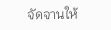จัดจานให้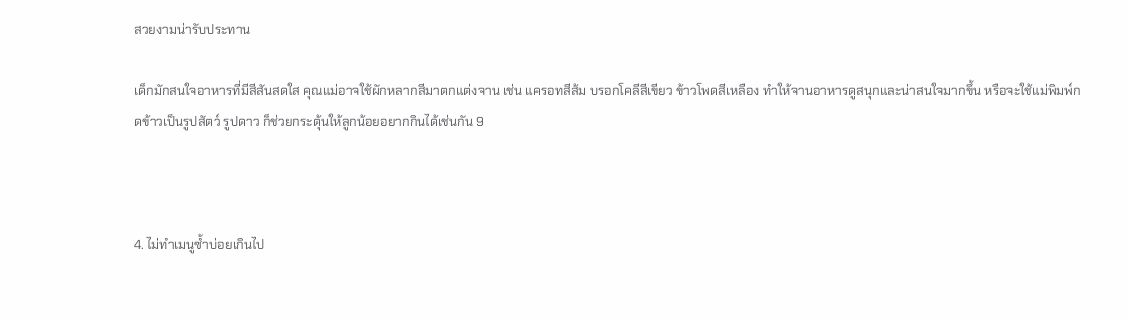สวยงามน่ารับประทาน

เด็กมักสนใจอาหารที่มีสีสันสดใส คุณแม่อาจใช้ผักหลากสีมาตกแต่งจาน เช่น แครอทสีส้ม บรอกโคลีสีเขียว ข้าวโพดสีเหลือง ทำให้จานอาหารดูสนุกและน่าสนใจมากขึ้น หรือจะใช้แม่พิมพ์กดข้าวเป็นรูปสัตว์ รูปดาว ก็ช่วยกระตุ้นให้ลูกน้อยอยากกินได้เช่นกัน 9



4. ไม่ทำเมนูซ้ำบ่อยเกินไป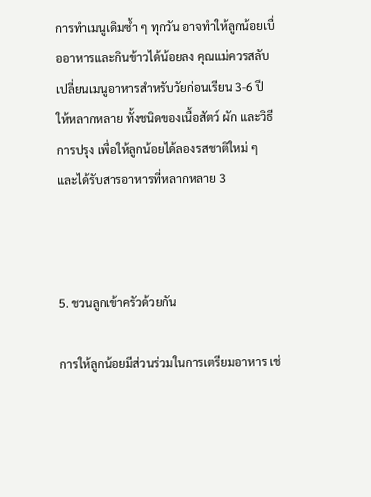การทำเมนูเดิมซ้ำ ๆ ทุกวัน อาจทำให้ลูกน้อยเบื่ออาหารและกินข้าวได้น้อยลง คุณแม่ควรสลับเปลี่ยนเมนูอาหารสำหรับวัยก่อนเรียน 3-6 ปี ให้หลากหลาย ทั้งชนิดของเนื้อสัตว์ ผัก และวิธีการปรุง เพื่อให้ลูกน้อยได้ลองรสชาติใหม่ ๆ และได้รับสารอาหารที่หลากหลาย 3



5. ชวนลูกเข้าครัวด้วยกัน

การให้ลูกน้อยมีส่วนร่วมในการเตรียมอาหาร เช่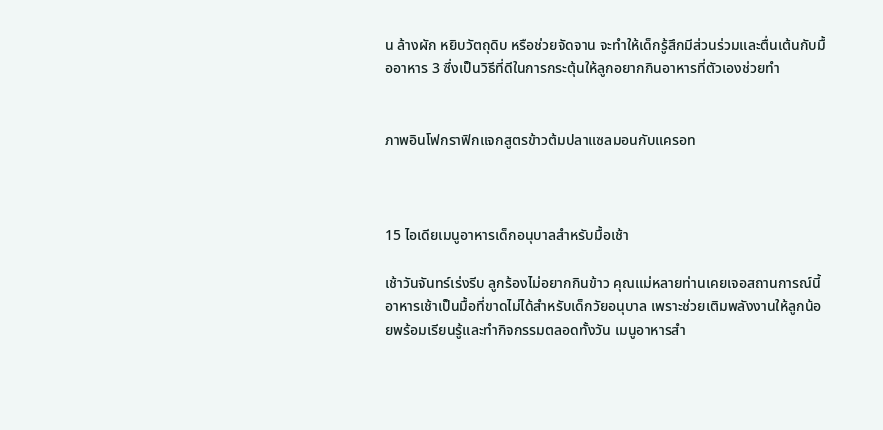น ล้างผัก หยิบวัตถุดิบ หรือช่วยจัดจาน จะทำให้เด็กรู้สึกมีส่วนร่วมและตื่นเต้นกับมื้ออาหาร 3 ซึ่งเป็นวิธีที่ดีในการกระตุ้นให้ลูกอยากกินอาหารที่ตัวเองช่วยทำ


ภาพอินโฟกราฟิกแจกสูตรข้าวต้มปลาแซลมอนกับแครอท



15 ไอเดียเมนูอาหารเด็กอนุบาลสำหรับมื้อเช้า

เช้าวันจันทร์เร่งรีบ ลูกร้องไม่อยากกินข้าว คุณแม่หลายท่านเคยเจอสถานการณ์นี้ อาหารเช้าเป็นมื้อที่ขาดไม่ได้สำหรับเด็กวัยอนุบาล เพราะช่วยเติมพลังงานให้ลูกน้อยพร้อมเรียนรู้และทำกิจกรรมตลอดทั้งวัน เมนูอาหารสำ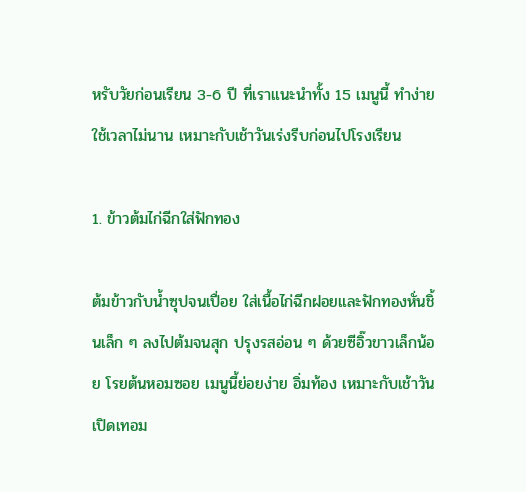หรับวัยก่อนเรียน 3-6 ปี ที่เราแนะนำทั้ง 15 เมนูนี้ ทำง่าย ใช้เวลาไม่นาน เหมาะกับเช้าวันเร่งรีบก่อนไปโรงเรียน

1. ข้าวต้มไก่ฉีกใส่ฟักทอง

ต้มข้าวกับน้ำซุปจนเปื่อย ใส่เนื้อไก่ฉีกฝอยและฟักทองหั่นชิ้นเล็ก ๆ ลงไปต้มจนสุก ปรุงรสอ่อน ๆ ด้วยซีอิ๊วขาวเล็กน้อย โรยต้นหอมซอย เมนูนี้ย่อยง่าย อิ่มท้อง เหมาะกับเช้าวันเปิดเทอม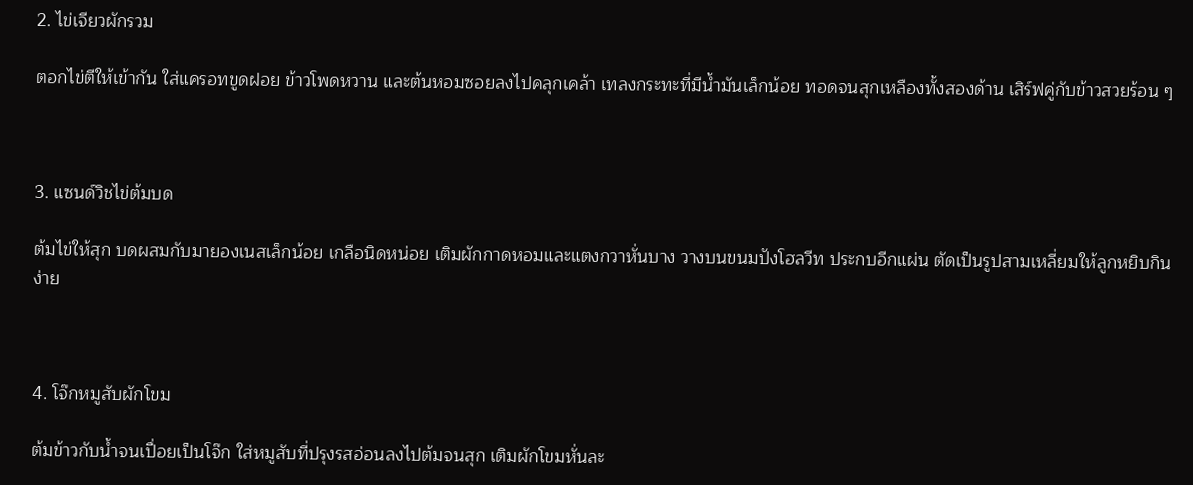2. ไข่เจียวผักรวม

ตอกไข่ตีให้เข้ากัน ใส่แครอทขูดฝอย ข้าวโพดหวาน และต้นหอมซอยลงไปคลุกเคล้า เทลงกระทะที่มีน้ำมันเล็กน้อย ทอดจนสุกเหลืองทั้งสองด้าน เสิร์ฟคู่กับข้าวสวยร้อน ๆ



3. แซนด์วิชไข่ต้มบด

ต้มไข่ให้สุก บดผสมกับมายองเนสเล็กน้อย เกลือนิดหน่อย เติมผักกาดหอมและแตงกวาหั่นบาง วางบนขนมปังโฮลวีท ประกบอีกแผ่น ตัดเป็นรูปสามเหลี่ยมให้ลูกหยิบกินง่าย



4. โจ๊กหมูสับผักโขม

ต้มข้าวกับน้ำจนเปื่อยเป็นโจ๊ก ใส่หมูสับที่ปรุงรสอ่อนลงไปต้มจนสุก เติมผักโขมหั่นละ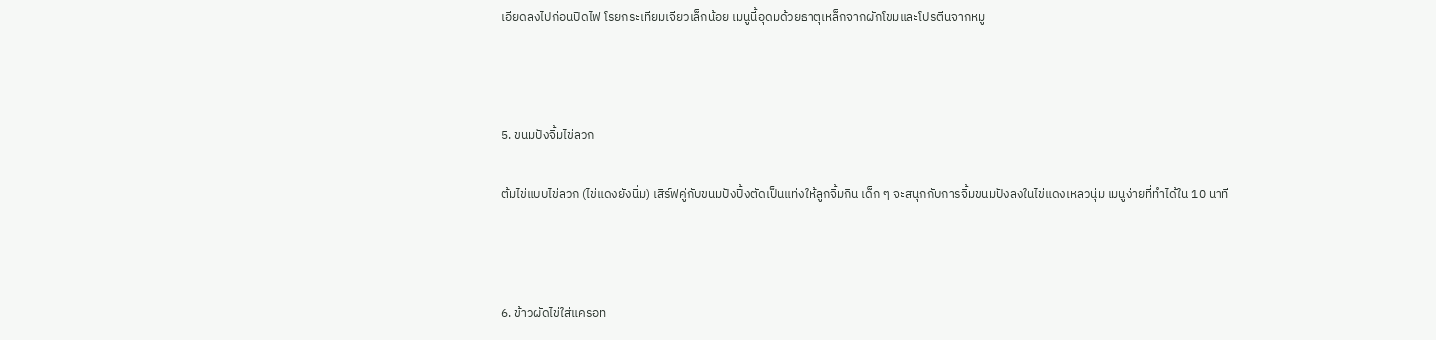เอียดลงไปก่อนปิดไฟ โรยกระเทียมเจียวเล็กน้อย เมนูนี้อุดมด้วยธาตุเหล็กจากผักโขมและโปรตีนจากหมู



5. ขนมปังจิ้มไข่ลวก

ต้มไข่แบบไข่ลวก (ไข่แดงยังนิ่ม) เสิร์ฟคู่กับขนมปังปิ้งตัดเป็นแท่งให้ลูกจิ้มกิน เด็ก ๆ จะสนุกกับการจิ้มขนมปังลงในไข่แดงเหลวนุ่ม เมนูง่ายที่ทำได้ใน 10 นาที



6. ข้าวผัดไข่ใส่แครอท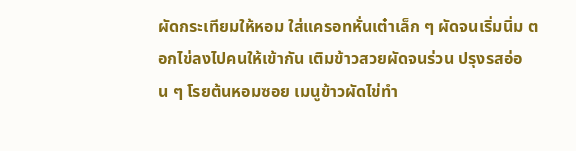ผัดกระเทียมให้หอม ใส่แครอทหั่นเต๋าเล็ก ๆ ผัดจนเริ่มนิ่ม ตอกไข่ลงไปคนให้เข้ากัน เติมข้าวสวยผัดจนร่วน ปรุงรสอ่อน ๆ โรยต้นหอมซอย เมนูข้าวผัดไข่ทำ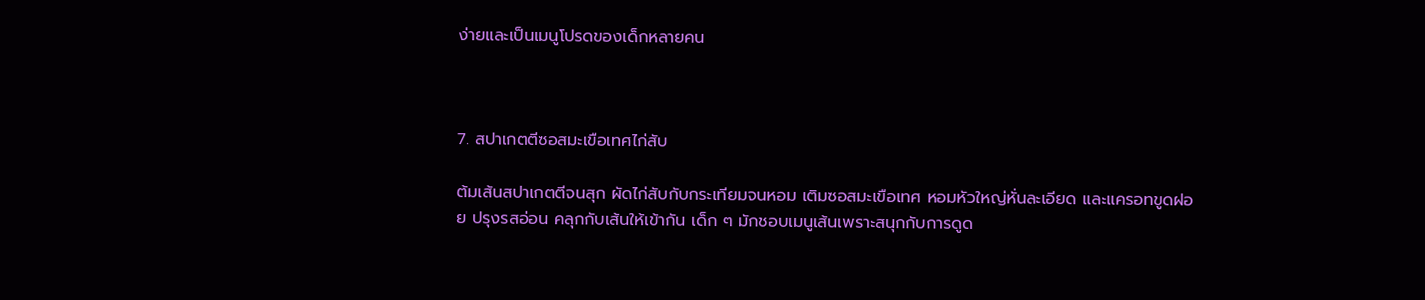ง่ายและเป็นเมนูโปรดของเด็กหลายคน



7. สปาเกตตีซอสมะเขือเทศไก่สับ

ต้มเส้นสปาเกตตีจนสุก ผัดไก่สับกับกระเทียมจนหอม เติมซอสมะเขือเทศ หอมหัวใหญ่หั่นละเอียด และแครอทขูดฝอย ปรุงรสอ่อน คลุกกับเส้นให้เข้ากัน เด็ก ๆ มักชอบเมนูเส้นเพราะสนุกกับการดูด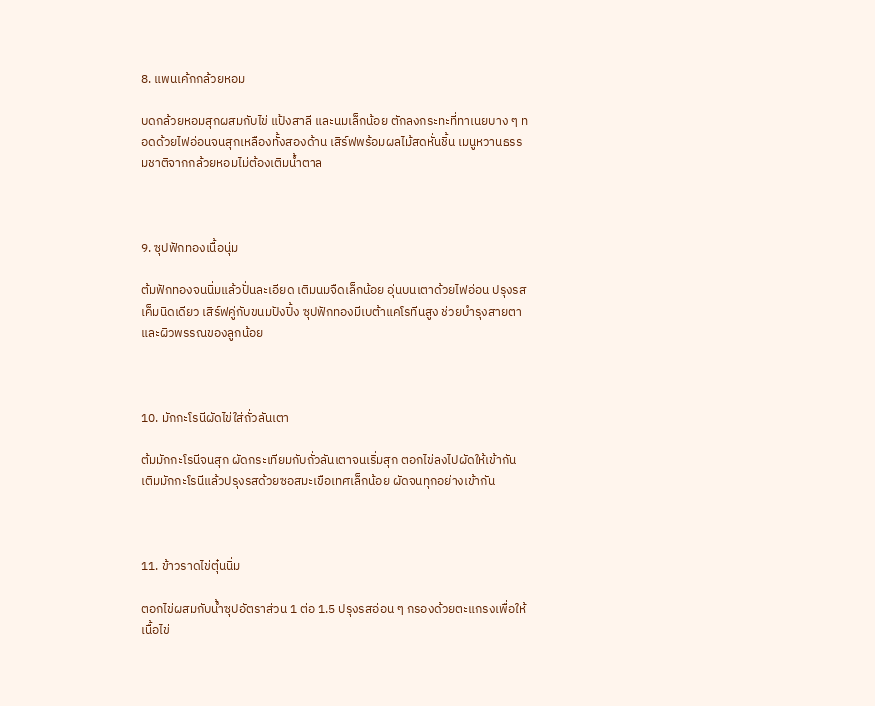8. แพนเค้กกล้วยหอม

บดกล้วยหอมสุกผสมกับไข่ แป้งสาลี และนมเล็กน้อย ตักลงกระทะที่ทาเนยบาง ๆ ทอดด้วยไฟอ่อนจนสุกเหลืองทั้งสองด้าน เสิร์ฟพร้อมผลไม้สดหั่นชิ้น เมนูหวานธรรมชาติจากกล้วยหอมไม่ต้องเติมน้ำตาล



9. ซุปฟักทองเนื้อนุ่ม

ต้มฟักทองจนนิ่มแล้วปั่นละเอียด เติมนมจืดเล็กน้อย อุ่นบนเตาด้วยไฟอ่อน ปรุงรสเค็มนิดเดียว เสิร์ฟคู่กับขนมปังปิ้ง ซุปฟักทองมีเบต้าแคโรทีนสูง ช่วยบำรุงสายตาและผิวพรรณของลูกน้อย



10. มักกะโรนีผัดไข่ใส่ถั่วลันเตา

ต้มมักกะโรนีจนสุก ผัดกระเทียมกับถั่วลันเตาจนเริ่มสุก ตอกไข่ลงไปผัดให้เข้ากัน เติมมักกะโรนีแล้วปรุงรสด้วยซอสมะเขือเทศเล็กน้อย ผัดจนทุกอย่างเข้ากัน



11. ข้าวราดไข่ตุ๋นนิ่ม

ตอกไข่ผสมกับน้ำซุปอัตราส่วน 1 ต่อ 1.5 ปรุงรสอ่อน ๆ กรองด้วยตะแกรงเพื่อให้เนื้อไข่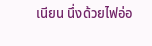เนียน นึ่งด้วยไฟอ่อ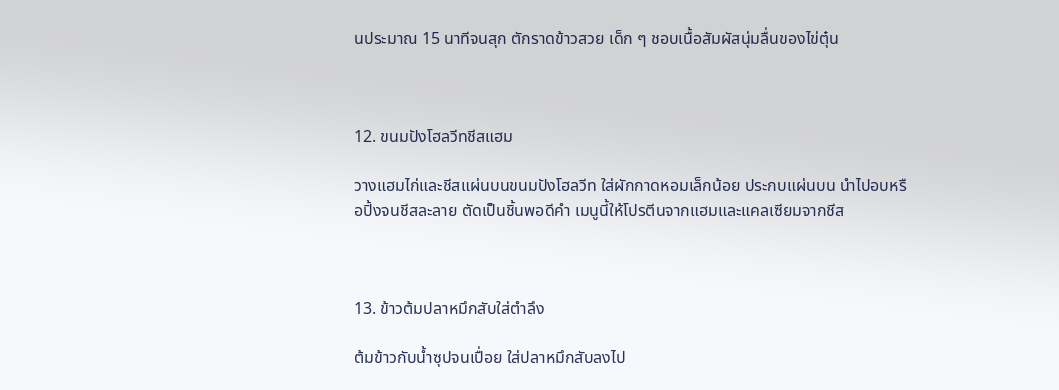นประมาณ 15 นาทีจนสุก ตักราดข้าวสวย เด็ก ๆ ชอบเนื้อสัมผัสนุ่มลื่นของไข่ตุ๋น



12. ขนมปังโฮลวีทชีสแฮม

วางแฮมไก่และชีสแผ่นบนขนมปังโฮลวีท ใส่ผักกาดหอมเล็กน้อย ประกบแผ่นบน นำไปอบหรือปิ้งจนชีสละลาย ตัดเป็นชิ้นพอดีคำ เมนูนี้ให้โปรตีนจากแฮมและแคลเซียมจากชีส



13. ข้าวต้มปลาหมึกสับใส่ตำลึง

ต้มข้าวกับน้ำซุปจนเปื่อย ใส่ปลาหมึกสับลงไป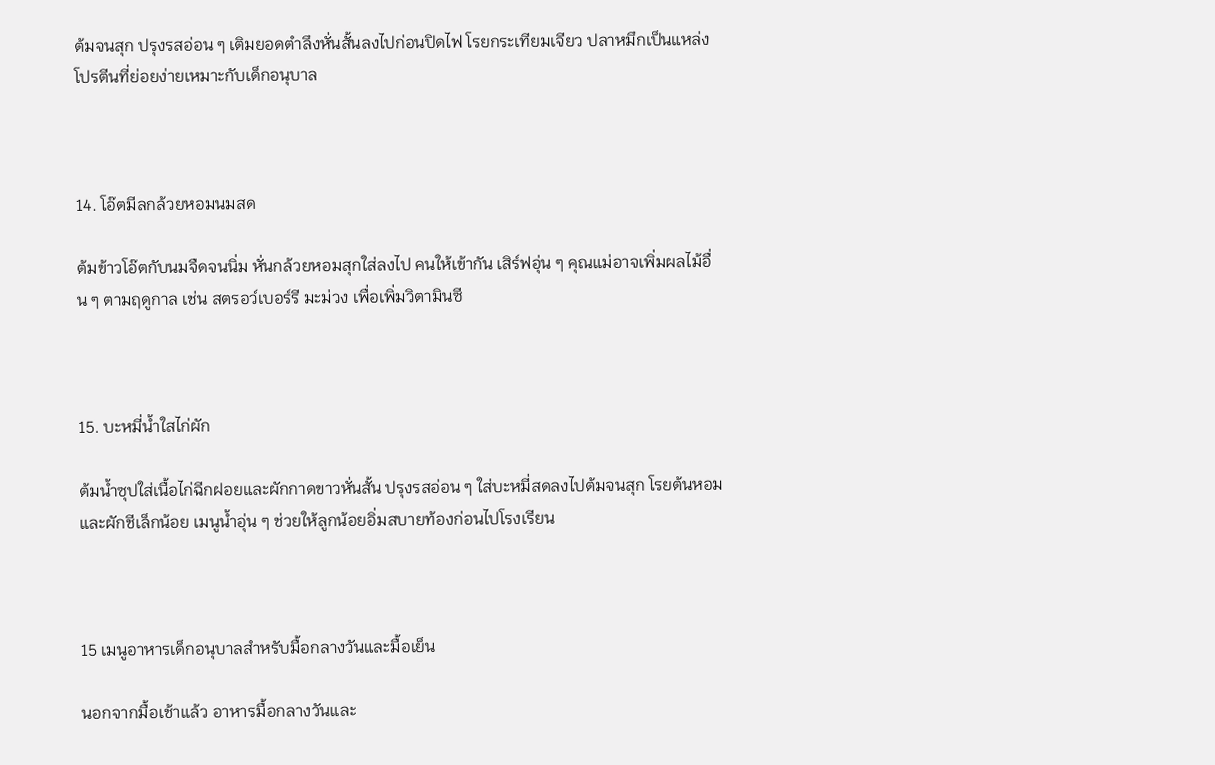ต้มจนสุก ปรุงรสอ่อน ๆ เติมยอดตำลึงหั่นสั้นลงไปก่อนปิดไฟ โรยกระเทียมเจียว ปลาหมึกเป็นแหล่งโปรตีนที่ย่อยง่ายเหมาะกับเด็กอนุบาล



14. โอ๊ตมีลกล้วยหอมนมสด

ต้มข้าวโอ๊ตกับนมจืดจนนิ่ม หั่นกล้วยหอมสุกใส่ลงไป คนให้เข้ากัน เสิร์ฟอุ่น ๆ คุณแม่อาจเพิ่มผลไม้อื่น ๆ ตามฤดูกาล เช่น สตรอว์เบอร์รี มะม่วง เพื่อเพิ่มวิตามินซี



15. บะหมี่น้ำใสไก่ผัก

ต้มน้ำซุปใส่เนื้อไก่ฉีกฝอยและผักกาดขาวหั่นสั้น ปรุงรสอ่อน ๆ ใส่บะหมี่สดลงไปต้มจนสุก โรยต้นหอมและผักชีเล็กน้อย เมนูน้ำอุ่น ๆ ช่วยให้ลูกน้อยอิ่มสบายท้องก่อนไปโรงเรียน



15 เมนูอาหารเด็กอนุบาลสำหรับมื้อกลางวันและมื้อเย็น

นอกจากมื้อเช้าแล้ว อาหารมื้อกลางวันและ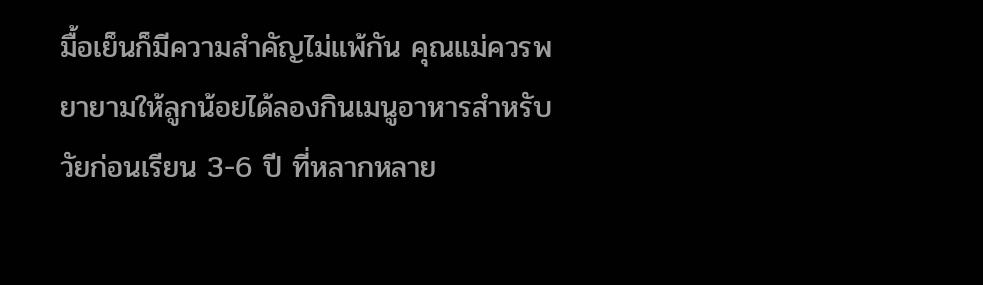มื้อเย็นก็มีความสำคัญไม่แพ้กัน คุณแม่ควรพยายามให้ลูกน้อยได้ลองกินเมนูอาหารสำหรับวัยก่อนเรียน 3-6 ปี ที่หลากหลาย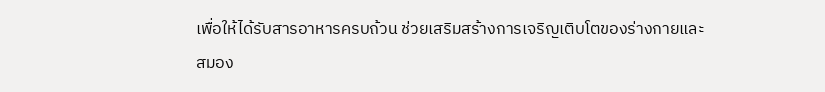เพื่อให้ได้รับสารอาหารครบถ้วน ช่วยเสริมสร้างการเจริญเติบโตของร่างกายและสมอง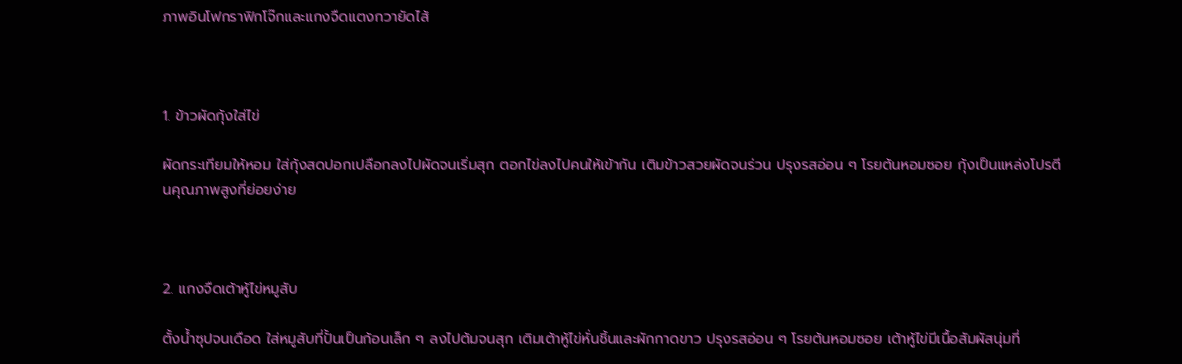ภาพอินโฟกราฟิกโจ๊กและแกงจืดแตงกวายัดไส้



1. ข้าวผัดกุ้งใส่ไข่

ผัดกระเทียมให้หอม ใส่กุ้งสดปอกเปลือกลงไปผัดจนเริ่มสุก ตอกไข่ลงไปคนให้เข้ากัน เติมข้าวสวยผัดจนร่วน ปรุงรสอ่อน ๆ โรยต้นหอมซอย กุ้งเป็นแหล่งโปรตีนคุณภาพสูงที่ย่อยง่าย



2. แกงจืดเต้าหู้ไข่หมูสับ

ตั้งน้ำซุปจนเดือด ใส่หมูสับที่ปั้นเป็นก้อนเล็ก ๆ ลงไปต้มจนสุก เติมเต้าหู้ไข่หั่นชิ้นและผักกาดขาว ปรุงรสอ่อน ๆ โรยต้นหอมซอย เต้าหู้ไข่มีเนื้อสัมผัสนุ่มที่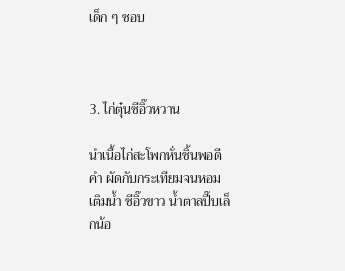เด็ก ๆ ชอบ



3. ไก่ตุ๋นซีอิ๊วหวาน

นำเนื้อไก่สะโพกหั่นชิ้นพอดีคำ ผัดกับกระเทียมจนหอม เติมน้ำ ซีอิ๊วขาว น้ำตาลปี๊บเล็กน้อ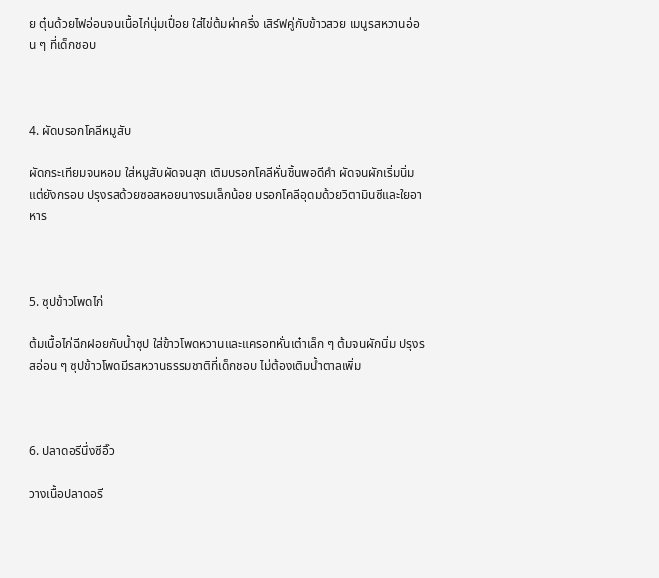ย ตุ๋นด้วยไฟอ่อนจนเนื้อไก่นุ่มเปื่อย ใส่ไข่ต้มผ่าครึ่ง เสิร์ฟคู่กับข้าวสวย เมนูรสหวานอ่อน ๆ ที่เด็กชอบ



4. ผัดบรอกโคลีหมูสับ

ผัดกระเทียมจนหอม ใส่หมูสับผัดจนสุก เติมบรอกโคลีหั่นชิ้นพอดีคำ ผัดจนผักเริ่มนิ่มแต่ยังกรอบ ปรุงรสด้วยซอสหอยนางรมเล็กน้อย บรอกโคลีอุดมด้วยวิตามินซีและใยอาหาร



5. ซุปข้าวโพดไก่

ต้มเนื้อไก่ฉีกฝอยกับน้ำซุป ใส่ข้าวโพดหวานและแครอทหั่นเต๋าเล็ก ๆ ต้มจนผักนิ่ม ปรุงรสอ่อน ๆ ซุปข้าวโพดมีรสหวานธรรมชาติที่เด็กชอบ ไม่ต้องเติมน้ำตาลเพิ่ม



6. ปลาดอรีนึ่งซีอิ๊ว

วางเนื้อปลาดอรี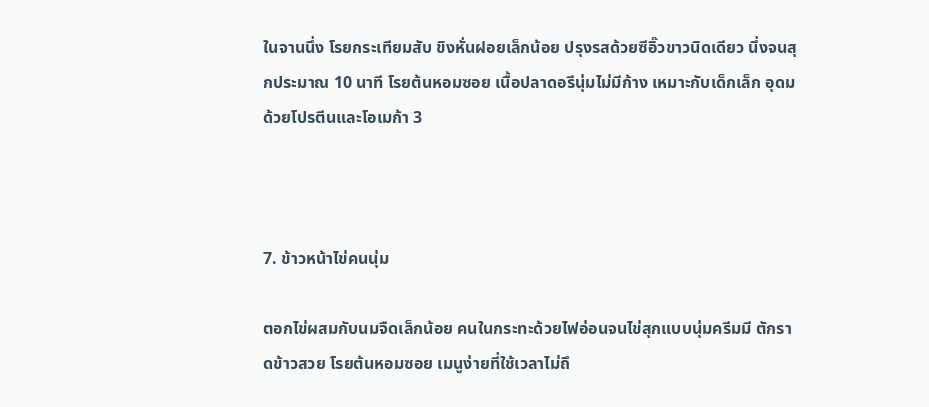ในจานนึ่ง โรยกระเทียมสับ ขิงหั่นฝอยเล็กน้อย ปรุงรสด้วยซีอิ๊วขาวนิดเดียว นึ่งจนสุกประมาณ 10 นาที โรยต้นหอมซอย เนื้อปลาดอรีนุ่มไม่มีก้าง เหมาะกับเด็กเล็ก อุดมด้วยโปรตีนและโอเมก้า 3



7. ข้าวหน้าไข่คนนุ่ม

ตอกไข่ผสมกับนมจืดเล็กน้อย คนในกระทะด้วยไฟอ่อนจนไข่สุกแบบนุ่มครีมมี ตักราดข้าวสวย โรยต้นหอมซอย เมนูง่ายที่ใช้เวลาไม่ถึ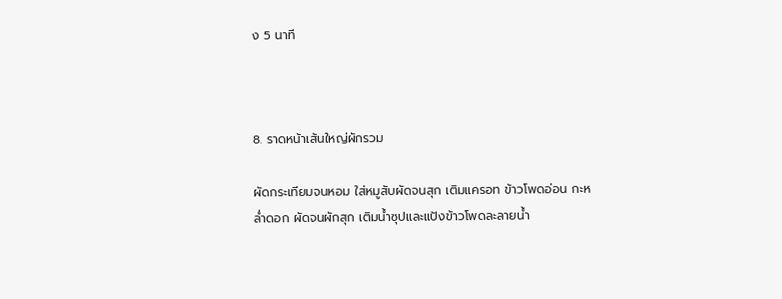ง 5 นาที



8. ราดหน้าเส้นใหญ่ผักรวม

ผัดกระเทียมจนหอม ใส่หมูสับผัดจนสุก เติมแครอท ข้าวโพดอ่อน กะหล่ำดอก ผัดจนผักสุก เติมน้ำซุปและแป้งข้าวโพดละลายน้ำ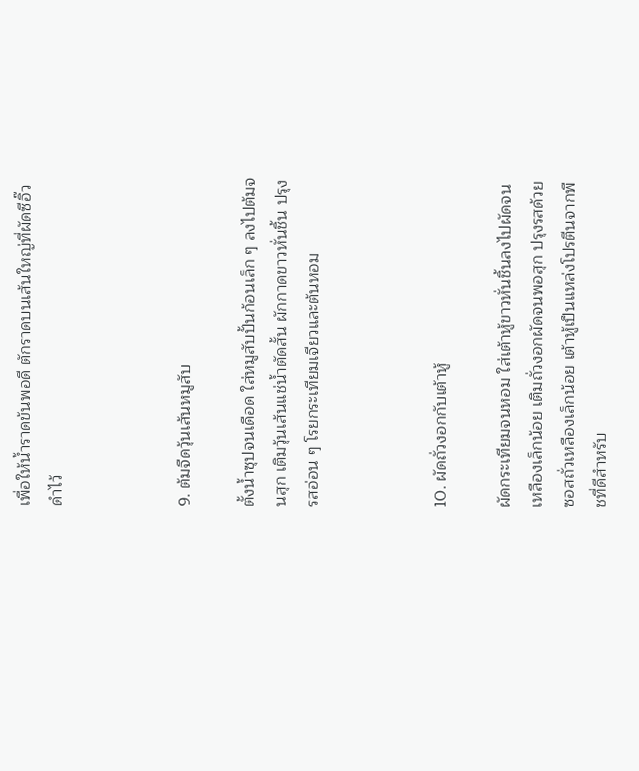เพื่อให้น้ำราดข้นพอดี ตักราดบนเส้นใหญ่ที่ผัดซีอิ๊วดำไว้



9. ต้มจืดวุ้นเส้นหมูสับ

ตั้งน้ำซุปจนเดือด ใส่หมูสับปั้นก้อนเล็ก ๆ ลงไปต้มจนสุก เติมวุ้นเส้นแช่น้ำตัดสั้น ผักกาดขาวหั่นชิ้น ปรุงรสอ่อน ๆ โรยกระเทียมเจียวและต้นหอม



10. ผัดถั่วงอกกับเต้าหู้

ผัดกระเทียมจนหอม ใส่เต้าหู้ขาวหั่นชิ้นลงไปผัดจนเหลืองเล็กน้อย เติมถั่วงอกผัดจนพอสุก ปรุงรสด้วยซอสถั่วเหลืองเล็กน้อย เต้าหู้เป็นแหล่งโปรตีนจากพืชที่ดีสำหรับ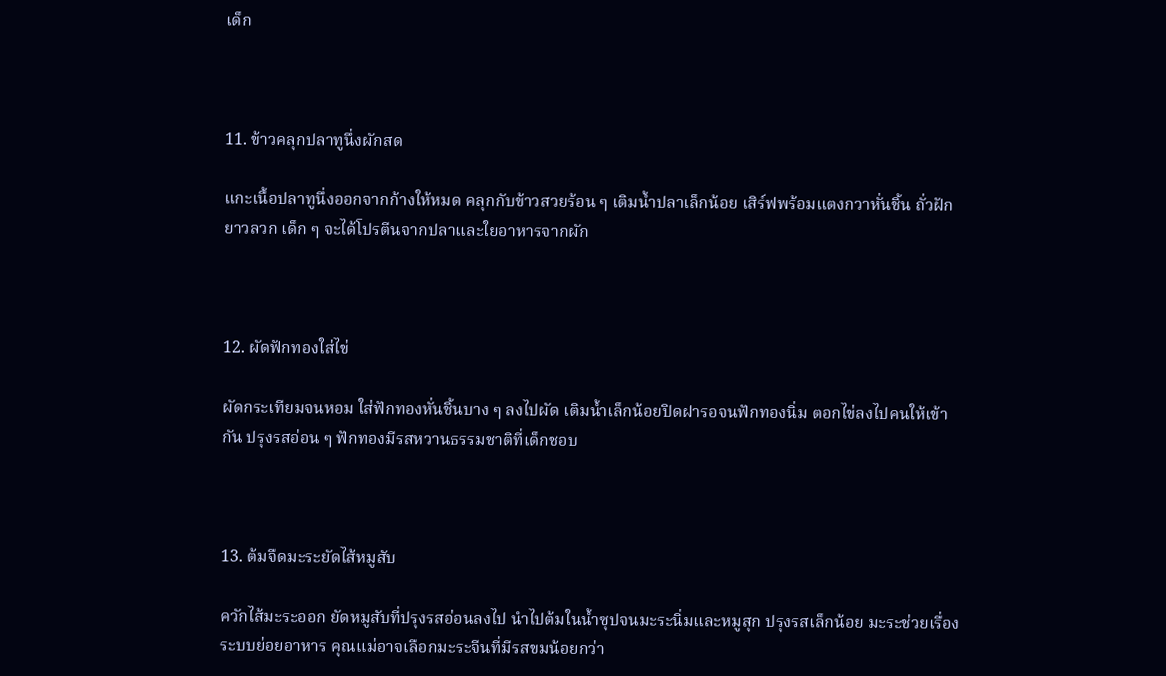เด็ก



11. ข้าวคลุกปลาทูนึ่งผักสด

แกะเนื้อปลาทูนึ่งออกจากก้างให้หมด คลุกกับข้าวสวยร้อน ๆ เติมน้ำปลาเล็กน้อย เสิร์ฟพร้อมแตงกวาหั่นชิ้น ถั่วฝักยาวลวก เด็ก ๆ จะได้โปรตีนจากปลาและใยอาหารจากผัก



12. ผัดฟักทองใส่ไข่

ผัดกระเทียมจนหอม ใส่ฟักทองหั่นชิ้นบาง ๆ ลงไปผัด เติมน้ำเล็กน้อยปิดฝารอจนฟักทองนิ่ม ตอกไข่ลงไปคนให้เข้ากัน ปรุงรสอ่อน ๆ ฟักทองมีรสหวานธรรมชาติที่เด็กชอบ



13. ต้มจืดมะระยัดไส้หมูสับ

ควักไส้มะระออก ยัดหมูสับที่ปรุงรสอ่อนลงไป นำไปต้มในน้ำซุปจนมะระนิ่มและหมูสุก ปรุงรสเล็กน้อย มะระช่วยเรื่องระบบย่อยอาหาร คุณแม่อาจเลือกมะระจีนที่มีรสขมน้อยกว่า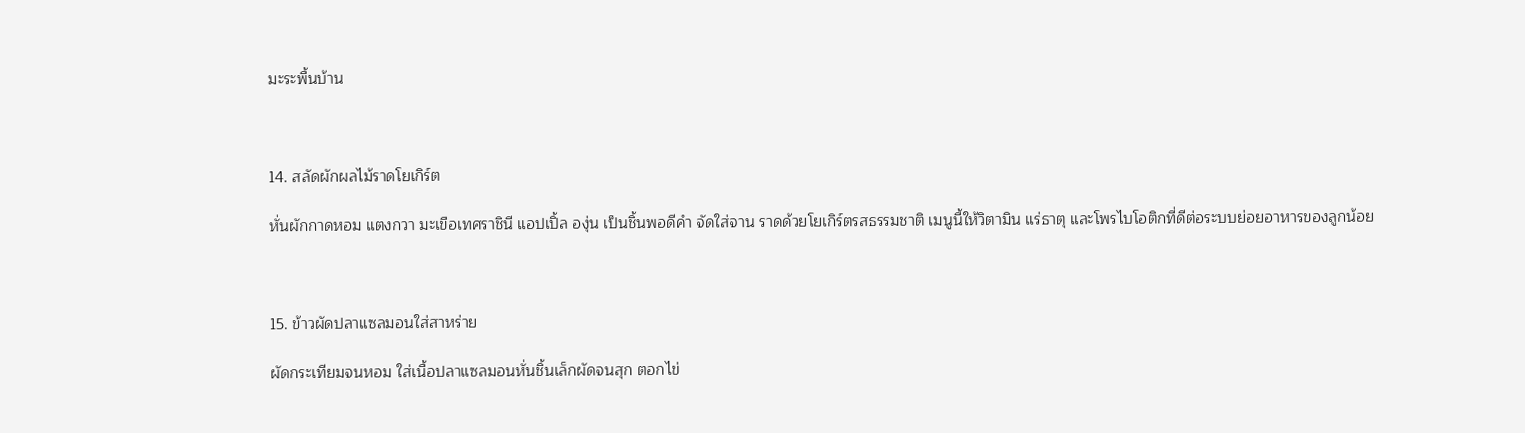มะระพื้นบ้าน



14. สลัดผักผลไม้ราดโยเกิร์ต

หั่นผักกาดหอม แตงกวา มะเขือเทศราชินี แอปเปิ้ล องุ่น เป็นชิ้นพอดีคำ จัดใส่จาน ราดด้วยโยเกิร์ตรสธรรมชาติ เมนูนี้ให้วิตามิน แร่ธาตุ และโพรไบโอติกที่ดีต่อระบบย่อยอาหารของลูกน้อย



15. ข้าวผัดปลาแซลมอนใส่สาหร่าย

ผัดกระเทียมจนหอม ใส่เนื้อปลาแซลมอนหั่นชิ้นเล็กผัดจนสุก ตอกไข่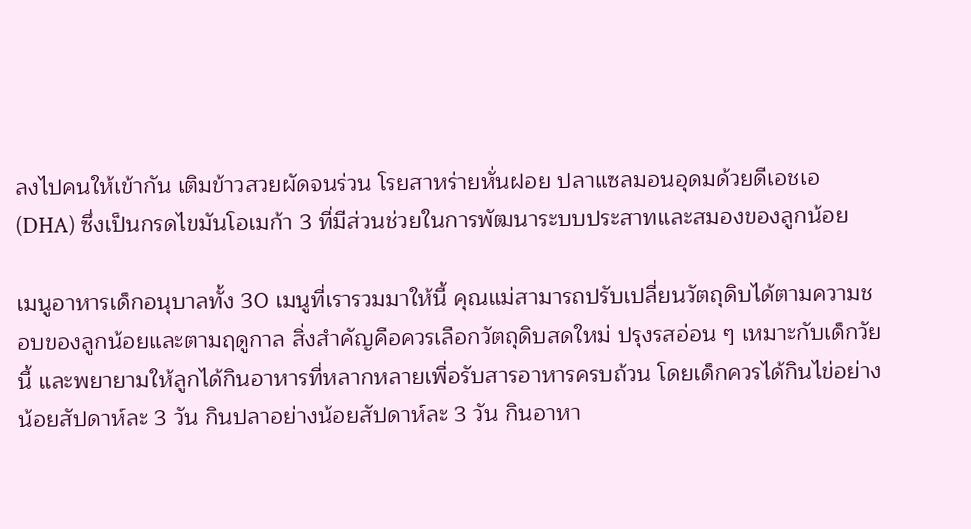ลงไปคนให้เข้ากัน เติมข้าวสวยผัดจนร่วน โรยสาหร่ายหั่นฝอย ปลาแซลมอนอุดมด้วยดีเอชเอ (DHA) ซึ่งเป็นกรดไขมันโอเมก้า 3 ที่มีส่วนช่วยในการพัฒนาระบบประสาทและสมองของลูกน้อย

เมนูอาหารเด็กอนุบาลทั้ง 30 เมนูที่เรารวมมาให้นี้ คุณแม่สามารถปรับเปลี่ยนวัตถุดิบได้ตามความชอบของลูกน้อยและตามฤดูกาล สิ่งสำคัญคือควรเลือกวัตถุดิบสดใหม่ ปรุงรสอ่อน ๆ เหมาะกับเด็กวัยนี้ และพยายามให้ลูกได้กินอาหารที่หลากหลายเพื่อรับสารอาหารครบถ้วน โดยเด็กควรได้กินไข่อย่างน้อยสัปดาห์ละ 3 วัน กินปลาอย่างน้อยสัปดาห์ละ 3 วัน กินอาหา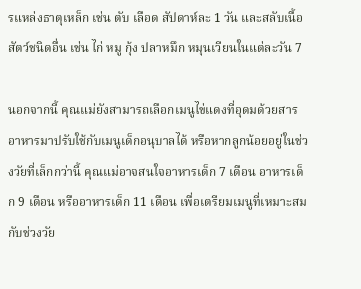รแหล่งธาตุเหล็ก เช่น ตับ เลือด สัปดาห์ละ 1 วัน และสลับเนื้อสัตว์ชนิดอื่น เช่น ไก่ หมู กุ้ง ปลาหมึก หมุนเวียนในแต่ละวัน 7

นอกจากนี้ คุณแม่ยังสามารถเลือกเมนูไข่แดงที่อุดมด้วยสารอาหารมาปรับใช้กับเมนูเด็กอนุบาลได้ หรือหากลูกน้อยอยู่ในช่วงวัยที่เล็กกว่านี้ คุณแม่อาจสนใจอาหารเด็ก 7 เดือน อาหารเด็ก 9 เดือน หรืออาหารเด็ก 11 เดือน เพื่อเตรียมเมนูที่เหมาะสมกับช่วงวัย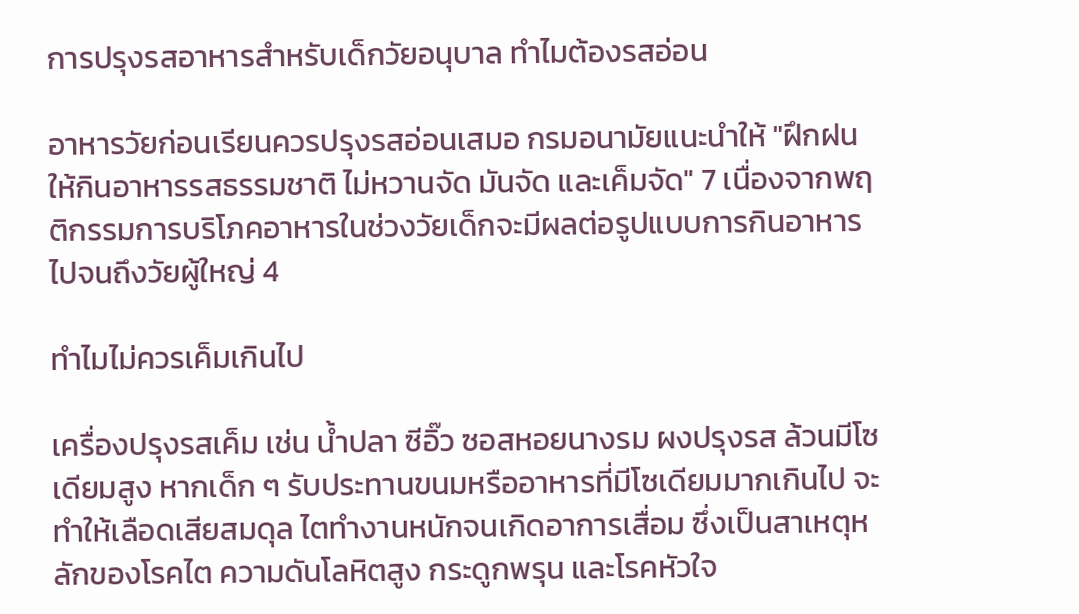การปรุงรสอาหารสำหรับเด็กวัยอนุบาล ทำไมต้องรสอ่อน

อาหารวัยก่อนเรียนควรปรุงรสอ่อนเสมอ กรมอนามัยแนะนำให้ "ฝึกฝนให้กินอาหารรสธรรมชาติ ไม่หวานจัด มันจัด และเค็มจัด" 7 เนื่องจากพฤติกรรมการบริโภคอาหารในช่วงวัยเด็กจะมีผลต่อรูปแบบการกินอาหารไปจนถึงวัยผู้ใหญ่ 4

ทำไมไม่ควรเค็มเกินไป

เครื่องปรุงรสเค็ม เช่น น้ำปลา ซีอิ๊ว ซอสหอยนางรม ผงปรุงรส ล้วนมีโซเดียมสูง หากเด็ก ๆ รับประทานขนมหรืออาหารที่มีโซเดียมมากเกินไป จะทำให้เลือดเสียสมดุล ไตทำงานหนักจนเกิดอาการเสื่อม ซึ่งเป็นสาเหตุหลักของโรคไต ความดันโลหิตสูง กระดูกพรุน และโรคหัวใจ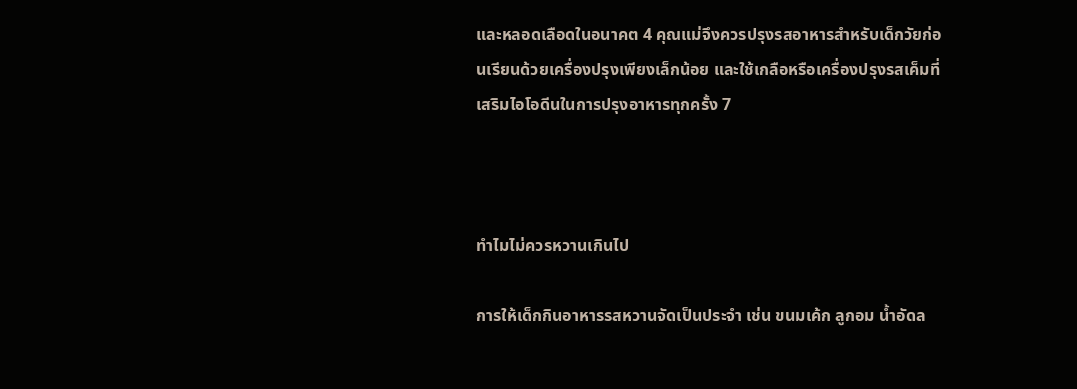และหลอดเลือดในอนาคต 4 คุณแม่จึงควรปรุงรสอาหารสำหรับเด็กวัยก่อนเรียนด้วยเครื่องปรุงเพียงเล็กน้อย และใช้เกลือหรือเครื่องปรุงรสเค็มที่เสริมไอโอดีนในการปรุงอาหารทุกครั้ง 7



ทำไมไม่ควรหวานเกินไป

การให้เด็กกินอาหารรสหวานจัดเป็นประจำ เช่น ขนมเค้ก ลูกอม น้ำอัดล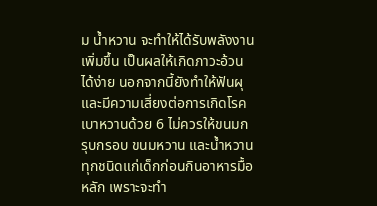ม น้ำหวาน จะทำให้ได้รับพลังงานเพิ่มขึ้น เป็นผลให้เกิดภาวะอ้วนได้ง่าย นอกจากนี้ยังทำให้ฟันผุและมีความเสี่ยงต่อการเกิดโรคเบาหวานด้วย 6 ไม่ควรให้ขนมกรุบกรอบ ขนมหวาน และน้ำหวานทุกชนิดแก่เด็กก่อนกินอาหารมื้อหลัก เพราะจะทำ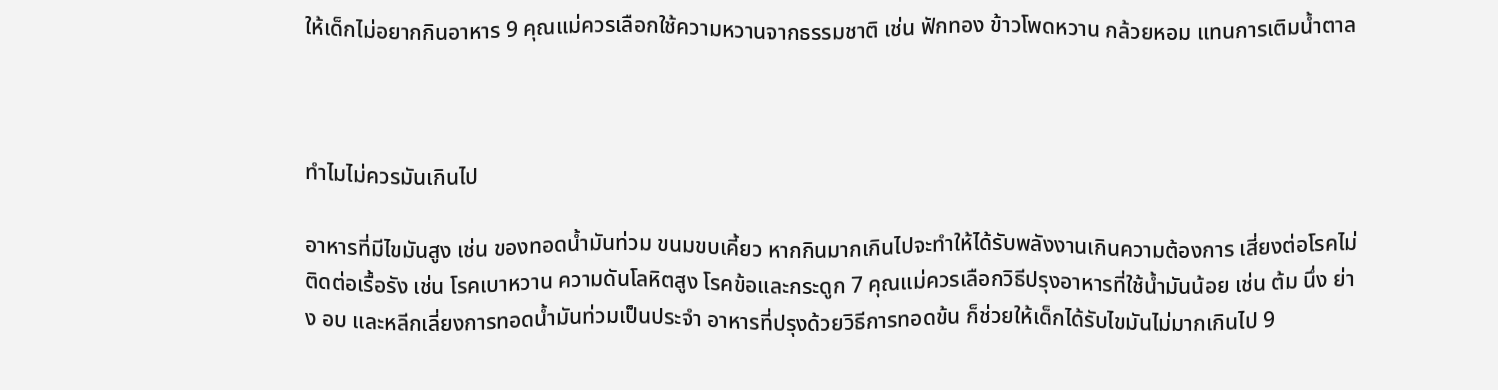ให้เด็กไม่อยากกินอาหาร 9 คุณแม่ควรเลือกใช้ความหวานจากธรรมชาติ เช่น ฟักทอง ข้าวโพดหวาน กล้วยหอม แทนการเติมน้ำตาล



ทำไมไม่ควรมันเกินไป

อาหารที่มีไขมันสูง เช่น ของทอดน้ำมันท่วม ขนมขบเคี้ยว หากกินมากเกินไปจะทำให้ได้รับพลังงานเกินความต้องการ เสี่ยงต่อโรคไม่ติดต่อเรื้อรัง เช่น โรคเบาหวาน ความดันโลหิตสูง โรคข้อและกระดูก 7 คุณแม่ควรเลือกวิธีปรุงอาหารที่ใช้น้ำมันน้อย เช่น ต้ม นึ่ง ย่าง อบ และหลีกเลี่ยงการทอดน้ำมันท่วมเป็นประจำ อาหารที่ปรุงด้วยวิธีการทอดข้น ก็ช่วยให้เด็กได้รับไขมันไม่มากเกินไป 9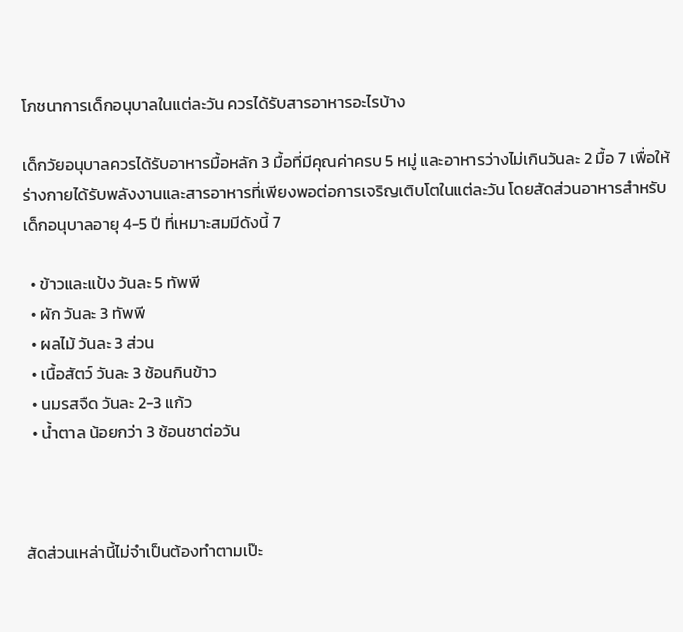โภชนาการเด็กอนุบาลในแต่ละวัน ควรได้รับสารอาหารอะไรบ้าง

เด็กวัยอนุบาลควรได้รับอาหารมื้อหลัก 3 มื้อที่มีคุณค่าครบ 5 หมู่ และอาหารว่างไม่เกินวันละ 2 มื้อ 7 เพื่อให้ร่างกายได้รับพลังงานและสารอาหารที่เพียงพอต่อการเจริญเติบโตในแต่ละวัน โดยสัดส่วนอาหารสำหรับเด็กอนุบาลอายุ 4-5 ปี ที่เหมาะสมมีดังนี้ 7

  • ข้าวและแป้ง วันละ 5 ทัพพี
  • ผัก วันละ 3 ทัพพี
  • ผลไม้ วันละ 3 ส่วน
  • เนื้อสัตว์ วันละ 3 ช้อนกินข้าว
  • นมรสจืด วันละ 2-3 แก้ว
  • น้ำตาล น้อยกว่า 3 ช้อนชาต่อวัน



สัดส่วนเหล่านี้ไม่จำเป็นต้องทำตามเป๊ะ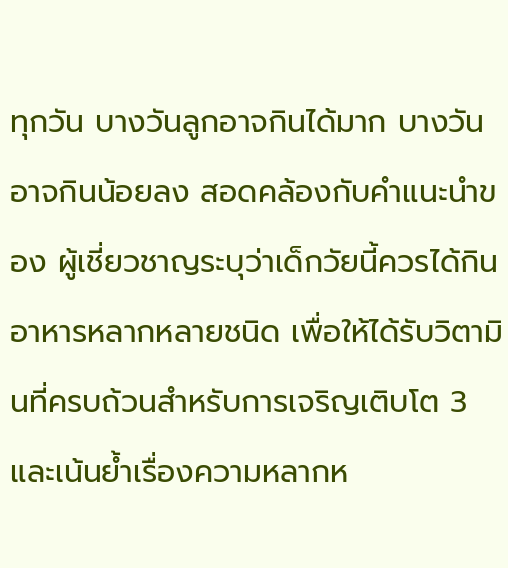ทุกวัน บางวันลูกอาจกินได้มาก บางวันอาจกินน้อยลง สอดคล้องกับคำแนะนำของ ผู้เชี่ยวชาญระบุว่าเด็กวัยนี้ควรได้กินอาหารหลากหลายชนิด เพื่อให้ได้รับวิตามินที่ครบถ้วนสำหรับการเจริญเติบโต 3 และเน้นย้ำเรื่องความหลากห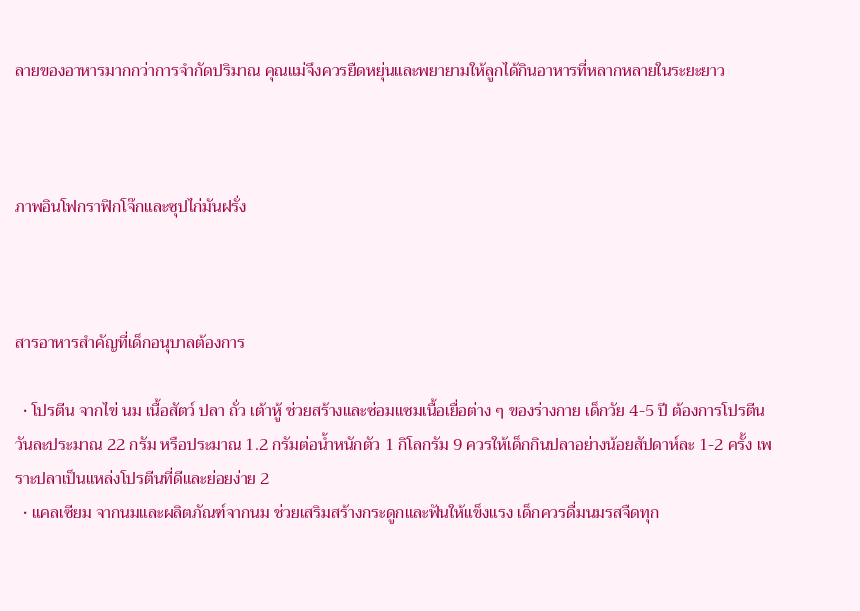ลายของอาหารมากกว่าการจำกัดปริมาณ คุณแม่จึงควรยืดหยุ่นและพยายามให้ลูกได้กินอาหารที่หลากหลายในระยะยาว



ภาพอินโฟกราฟิกโจ๊กและซุปไก่มันฝรั่ง



สารอาหารสำคัญที่เด็กอนุบาลต้องการ

  • โปรตีน จากไข่ นม เนื้อสัตว์ ปลา ถั่ว เต้าหู้ ช่วยสร้างและซ่อมแซมเนื้อเยื่อต่าง ๆ ของร่างกาย เด็กวัย 4-5 ปี ต้องการโปรตีนวันละประมาณ 22 กรัม หรือประมาณ 1.2 กรัมต่อน้ำหนักตัว 1 กิโลกรัม 9 ควรให้เด็กกินปลาอย่างน้อยสัปดาห์ละ 1-2 ครั้ง เพราะปลาเป็นแหล่งโปรตีนที่ดีและย่อยง่าย 2
  • แคลเซียม จากนมและผลิตภัณฑ์จากนม ช่วยเสริมสร้างกระดูกและฟันให้แข็งแรง เด็กควรดื่มนมรสจืดทุก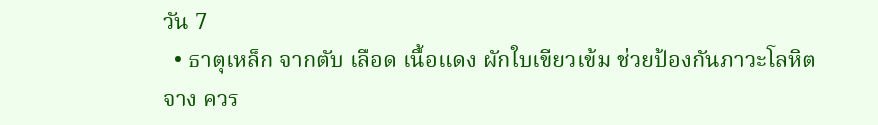วัน 7
  • ธาตุเหล็ก จากตับ เลือด เนื้อแดง ผักใบเขียวเข้ม ช่วยป้องกันภาวะโลหิตจาง ควร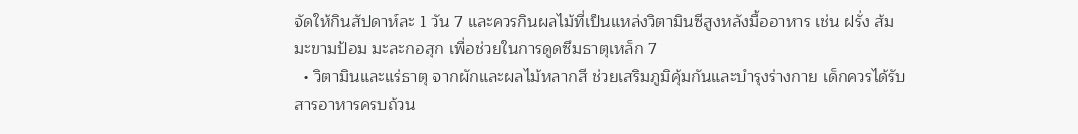จัดให้กินสัปดาห์ละ 1 วัน 7 และควรกินผลไม้ที่เป็นแหล่งวิตามินซีสูงหลังมื้ออาหาร เช่น ฝรั่ง ส้ม มะขามป้อม มะละกอสุก เพื่อช่วยในการดูดซึมธาตุเหล็ก 7
  • วิตามินและแร่ธาตุ จากผักและผลไม้หลากสี ช่วยเสริมภูมิคุ้มกันและบำรุงร่างกาย เด็กควรได้รับสารอาหารครบถ้วน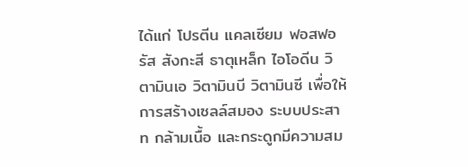ได้แก่ โปรตีน แคลเซียม ฟอสฟอรัส สังกะสี ธาตุเหล็ก ไอโอดีน วิตามินเอ วิตามินบี วิตามินซี เพื่อให้การสร้างเซลล์สมอง ระบบประสาท กล้ามเนื้อ และกระดูกมีความสม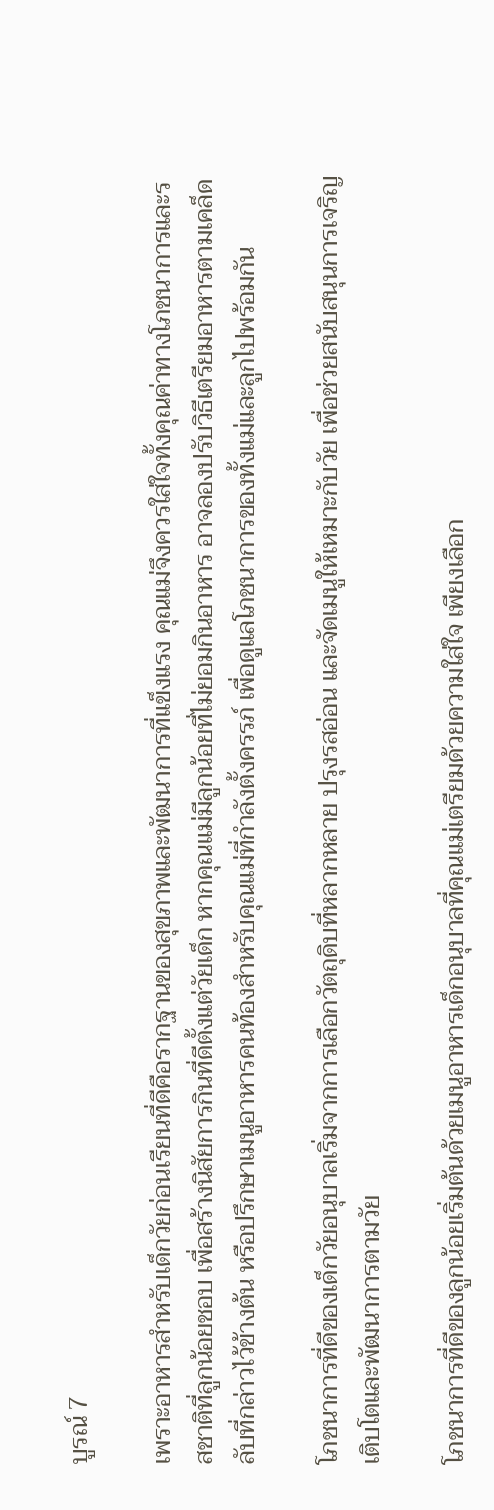บูรณ์ 7

เพราะอาหารสำหรับเด็กวัยก่อนเรียนที่ดีคือรากฐานของสุขภาพและพัฒนาการที่แข็งแรง คุณแม่จึงควรใส่ใจทั้งคุณค่าทางโภชนาการและรสชาติที่ลูกน้อยชอบ เพื่อสร้างนิสัยการกินที่ดีตั้งแต่วัยเด็ก หากคุณแม่มีลูกน้อยที่ไม่ยอมกินอาหาร อาจลองปรับวิธีเตรียมอาหารตามเคล็ดลับที่กล่าวไว้ข้างต้น หรือปรึกษาเมนูอาหารคนท้องสำหรับคุณแม่ที่กำลังตั้งครรภ์ เพื่อดูแลโภชนาการของทั้งแม่และลูกไปพร้อมกัน

โภชนาการที่ดีของเด็กวัยอนุบาลเริ่มจากการเลือกวัตถุดิบที่หลากหลาย ปรุงรสอ่อน และจัดเมนูให้เหมาะกับวัย เพื่อช่วยสนับสนุนการเจริญเติบโตและพัฒนาการตามวัย

โภชนาการที่ดีของลูกน้อยเริ่มต้นด้วยเมนูอาหารเด็กอนุบาลที่คุณแม่เตรียมด้วยความใส่ใจ เพียงเลือก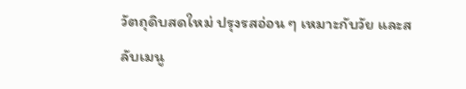วัตถุดิบสดใหม่ ปรุงรสอ่อน ๆ เหมาะกับวัย และสลับเมนู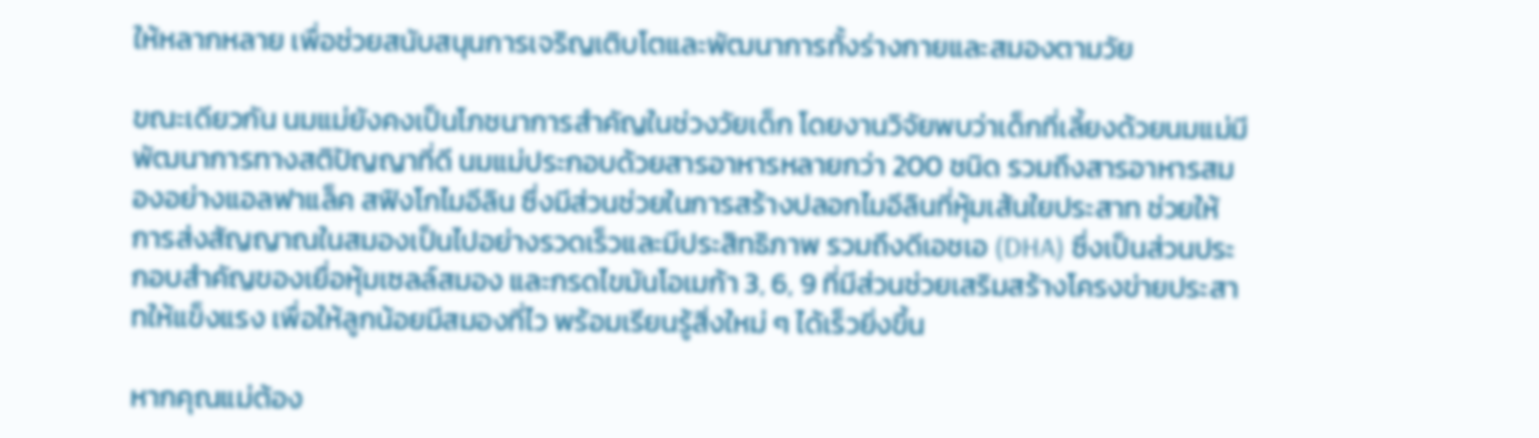ให้หลากหลาย เพื่อช่วยสนับสนุนการเจริญเติบโตและพัฒนาการทั้งร่างกายและสมองตามวัย

ขณะเดียวกัน นมแม่ยังคงเป็นโภชนาการสำคัญในช่วงวัยเด็ก โดยงานวิจัยพบว่าเด็กที่เลี้ยงด้วยนมแม่มีพัฒนาการทางสติปัญญาที่ดี นมแม่ประกอบด้วยสารอาหารหลายกว่า 200 ชนิด รวมถึงสารอาหารสมองอย่างแอลฟาแล็ค สฟิงโกไมอีลิน ซึ่งมีส่วนช่วยในการสร้างปลอกไมอีลินที่หุ้มเส้นใยประสาท ช่วยให้การส่งสัญญาณในสมองเป็นไปอย่างรวดเร็วและมีประสิทธิภาพ รวมถึงดีเอชเอ (DHA) ซึ่งเป็นส่วนประกอบสำคัญของเยื่อหุ้มเซลล์สมอง และกรดไขมันโอเมก้า 3, 6, 9 ที่มีส่วนช่วยเสริมสร้างโครงข่ายประสาทให้แข็งแรง เพื่อให้ลูกน้อยมีสมองที่ไว พร้อมเรียนรู้สิ่งใหม่ ๆ ได้เร็วยิ่งขึ้น

หากคุณแม่ต้อง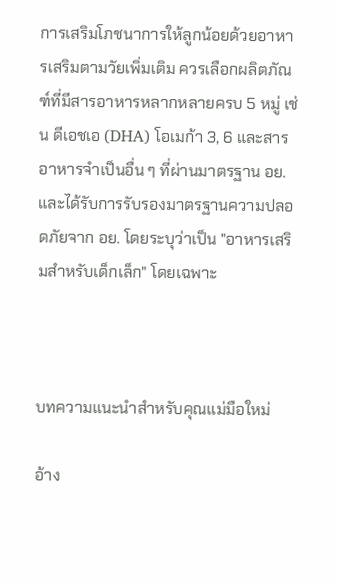การเสริมโภชนาการให้ลูกน้อยด้วยอาหารเสริมตามวัยเพิ่มเติม ควรเลือกผลิตภัณฑ์ที่มีสารอาหารหลากหลายครบ 5 หมู่ เช่น ดีเอชเอ (DHA) โอเมก้า 3, 6 และสารอาหารจำเป็นอื่น ๆ ที่ผ่านมาตรฐาน อย. และได้รับการรับรองมาตรฐานความปลอดภัยจาก อย. โดยระบุว่าเป็น "อาหารเสริมสำหรับเด็กเล็ก" โดยเฉพาะ



บทความแนะนำสำหรับคุณแม่มือใหม่

อ้าง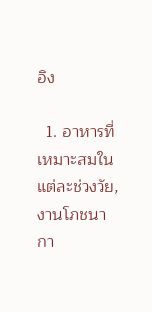อิง

  1. อาหารที่เหมาะสมในแต่ละช่วงวัย, งานโภชนากา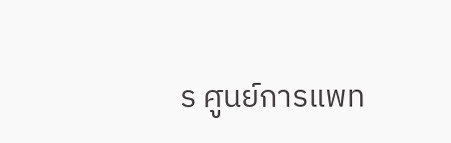ร ศูนย์การแพท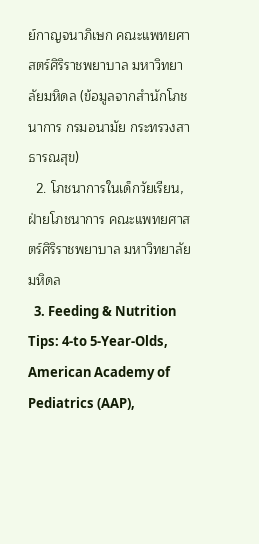ย์กาญจนาภิเษก คณะแพทยศาสตร์ศิริราชพยาบาล มหาวิทยาลัยมหิดล (ข้อมูลจากสำนักโภชนาการ กรมอนามัย กระทรวงสาธารณสุข)
  2. โภชนาการในเด็กวัยเรียน, ฝ่ายโภชนาการ คณะแพทยศาสตร์ศิริราชพยาบาล มหาวิทยาลัยมหิดล
  3. Feeding & Nutrition Tips: 4-to 5-Year-Olds, American Academy of Pediatrics (AAP),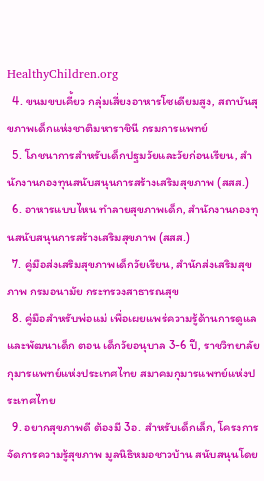HealthyChildren.org
  4. ขนมขบเคี้ยว กลุ่มเสี่ยงอาหารโซเดียมสูง, สถาบันสุขภาพเด็กแห่งชาติมหาราชินี กรมการแพทย์
  5. โภชนาการสำหรับเด็กปฐมวัยและวัยก่อนเรียน, สำนักงานกองทุนสนับสนุนการสร้างเสริมสุขภาพ (สสส.)
  6. อาหารแบบไหน ทำลายสุขภาพเด็ก, สำนักงานกองทุนสนับสนุนการสร้างเสริมสุขภาพ (สสส.)
  7. คู่มือส่งเสริมสุขภาพเด็กวัยเรียน, สำนักส่งเสริมสุขภาพ กรมอนามัย กระทรวงสาธารณสุข
  8. คู่มือสำหรับพ่อแม่ เพื่อเผยแพร่ความรู้ด้านการดูแลและพัฒนาเด็ก ตอน เด็กวัยอนุบาล 3-6 ปี, ราชวิทยาลัยกุมารแพทย์แห่งประเทศไทย สมาคมกุมารแพทย์แห่งประเทศไทย
  9. อยากสุขภาพดี ต้องมี 3อ. สำหรับเด็กเล็ก, โครงการจัดการความรู้สุขภาพ มูลนิธิหมอชาวบ้าน สนับสนุนโดย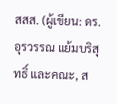สสส. (ผู้เขียน: ดร.อุรวรรณ แย้มบริสุทธิ์ และคณะ, ส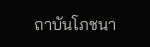ถาบันโภชนา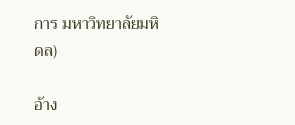การ มหาวิทยาลัยมหิดล)

อ้าง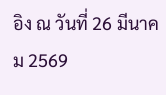อิง ณ วันที่ 26 มีนาคม 2569